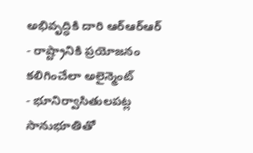అభివృద్ధికి దారి ఆర్ఆర్ఆర్
- రాష్ట్రానికి ప్రయోజనం కలిగించేలా అలైన్మెంట్
- భూనిర్వాసితులపట్ల సానుభూతితో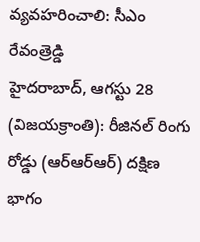వ్యవహరించాలి: సీఎం రేవంత్రెడ్డి
హైదరాబాద్, ఆగస్టు 28 (విజయక్రాంతి): రీజినల్ రింగు రోడ్డు (ఆర్ఆర్ఆర్) దక్షిణ భాగం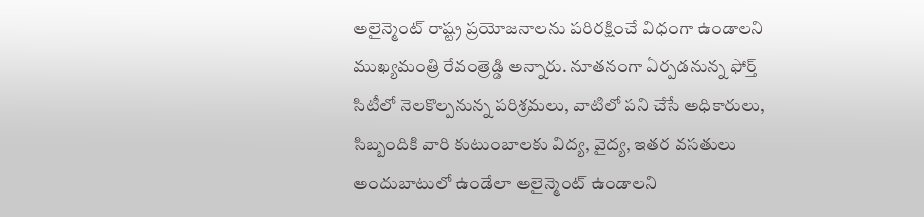అలైన్మెంట్ రాష్ట్ర ప్రయోజనాలను పరిరక్షించే విధంగా ఉండాలని ముఖ్యమంత్రి రేవంత్రెడ్డి అన్నారు. నూతనంగా ఏర్పడనున్న ఫోర్త్ సిటీలో నెలకొల్పనున్న పరిశ్రమలు, వాటిలో పని చేసే అధికారులు, సిబ్బందికి వారి కుటుంబాలకు విద్య, వైద్య, ఇతర వసతులు అందుబాటులో ఉండేలా అలైన్మెంట్ ఉండాలని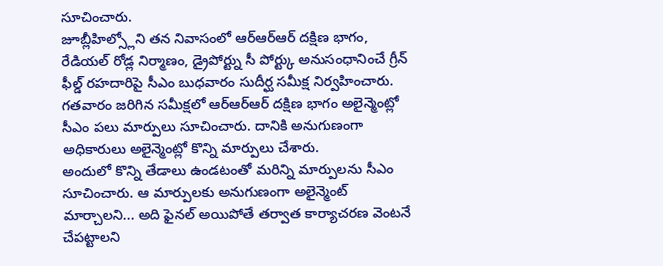సూచించారు.
జూబ్లీహిల్స్లోని తన నివాసంలో ఆర్ఆర్ఆర్ దక్షిణ భాగం, రేడియల్ రోడ్ల నిర్మాణం, డ్రైపోర్ట్ను సీ పోర్ట్కు అనుసంధానించే గ్రీన్ ఫీల్డ్ రహదారిపై సీఎం బుధవారం సుదీర్ఘ సమీక్ష నిర్వహించారు. గతవారం జరిగిన సమీక్షలో ఆర్ఆర్ఆర్ దక్షిణ భాగం అలైన్మెంట్లో సీఎం పలు మార్పులు సూచించారు. దానికి అనుగుణంగా అధికారులు అలైన్మెంట్లో కొన్ని మార్పులు చేశారు.
అందులో కొన్ని తేడాలు ఉండటంతో మరిన్ని మార్పులను సీఎం సూచించారు. ఆ మార్పులకు అనుగుణంగా అలైన్మెంట్ మార్చాలని... అది ఫైనల్ అయిపోతే తర్వాత కార్యాచరణ వెంటనే చేపట్టాలని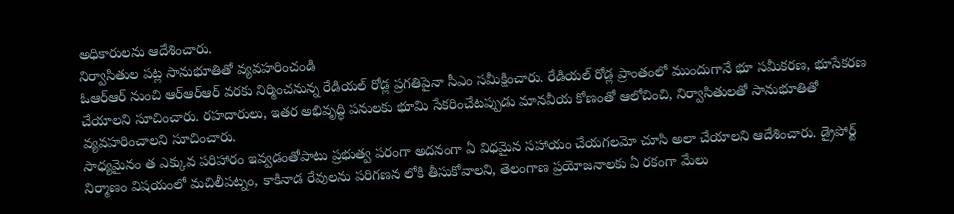అధికారులను ఆదేశించారు.
నిర్వాసితుల పట్ల సానుభూతితో వ్యవహరించండి
ఓఆర్ఆర్ నుంచి ఆర్ఆర్ఆర్ వరకు నిర్మించనున్న రేడియల్ రోడ్ల ప్రగతిపైనా సీఎం సమీక్షించారు. రేడియల్ రోడ్ల ప్రాంతంలో ముందుగానే భూ సమీకరణ, భూసేకరణ చేయాలని సూచించారు. రహదారులు, ఇతర అభివృద్ధి పనులకు భూమి సేకరించేటప్పుడు మానవీయ కోణంతో ఆలోచించి, నిర్వాసితులతో సానుభూతితో వ్యవహరించాలని సూచించారు.
సాధ్యమైనం త ఎక్కువ పరిహారం ఇవ్వడంతోపాటు ప్రభుత్వ పరంగా అదనంగా ఏ విధమైన సహాయం చేయగలమో చూసి అలా చేయాలని ఆదేశించారు. డ్రైపోర్ట్ నిర్మాణం విషయంలో మచిలీపట్నం, కాకినాడ రేవులను పరిగణన లోకి తీసుకోవాలని, తెలంగాణ ప్రయోజనాలకు ఏ రకంగా మేలు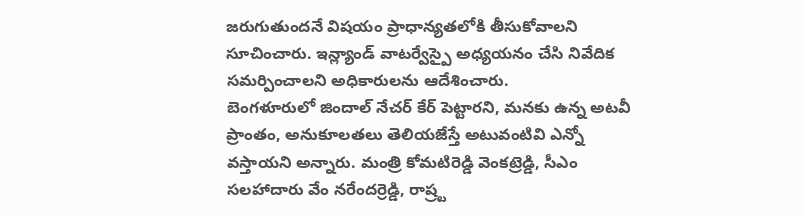జరుగుతుందనే విషయం ప్రాధాన్యతలోకి తీసుకోవాలని సూచించారు. ఇన్ల్యాండ్ వాటర్వేస్పై అధ్యయనం చేసి నివేదిక సమర్పించాలని అధికారులను ఆదేశించారు.
బెంగళూరులో జిందాల్ నేచర్ కేర్ పెట్టారని, మనకు ఉన్న అటవీ ప్రాంతం, అనుకూలతలు తెలియజేస్తే అటువంటివి ఎన్నో వస్తాయని అన్నారు. మంత్రి కోమటిరెడ్డి వెంకట్రెడ్డి, సీఎం సలహాదారు వేం నరేందర్రెడ్డి, రాష్ర్ట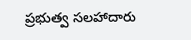ప్రభుత్వ సలహాదారు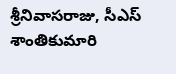శ్రీనివాసరాజు, సీఎస్ శాంతికుమారి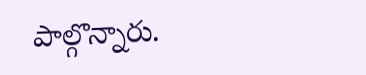పాల్గొన్నారు.